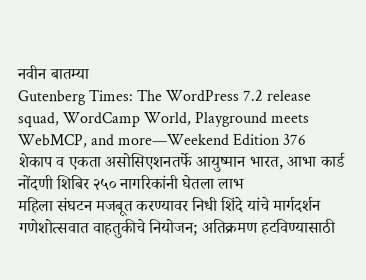नवीन बातम्या
Gutenberg Times: The WordPress 7.2 release squad, WordCamp World, Playground meets WebMCP, and more—Weekend Edition 376
शेकाप व एकता असोसिएशनतर्फे आयुष्मान भारत, आभा कार्ड नोंदणी शिबिर २५० नागरिकांनी घेतला लाभ
महिला संघटन मजबूत करण्यावर निधी शिंदे यांचे मार्गदर्शन
गणेशोत्सवात वाहतुकीचे नियोजन; अतिक्रमण हटविण्यासाठी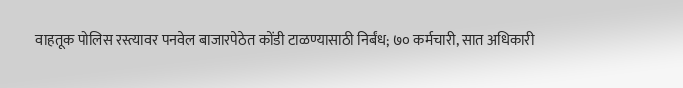वाहतूक पोलिस रस्त्यावर पनवेल बाजारपेठेत कोंडी टाळण्यासाठी निर्बंध; ७० कर्मचारी, सात अधिकारी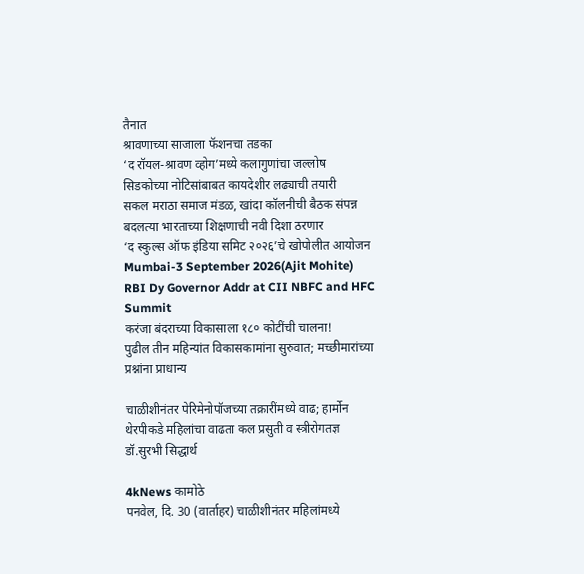तैनात
श्रावणाच्या साजाला फॅशनचा तडका
‘द रॉयल-श्रावण व्होग’मध्ये कलागुणांचा जल्लोष
सिडकोच्या नोटिसांबाबत कायदेशीर लढ्याची तयारी
सकल मराठा समाज मंडळ, खांदा कॉलनीची बैठक संपन्न
बदलत्या भारताच्या शिक्षणाची नवी दिशा ठरणार
‘द स्कुल्स ऑफ इंडिया समिट २०२६’चे खोपोलीत आयोजन
Mumbai-3 September 2026(Ajit Mohite) RBI Dy Governor Addr at CII NBFC and HFC Summit
करंजा बंदराच्या विकासाला १८० कोटींची चालना!
पुढील तीन महिन्यांत विकासकामांना सुरुवात; मच्छीमारांच्या प्रश्नांना प्राधान्य

चाळीशीनंतर पेरिमेनोपॉजच्या तक्रारींमध्ये वाढ; हार्मोन थेरपीकडे महिलांचा वाढता कल प्रसुती व स्त्रीरोगतज्ञ डॉ.सुरभी सिद्धार्थ

4kNews कामोठे
पनवेल, दि. 30 (वार्ताहर) चाळीशीनंतर महिलांमध्ये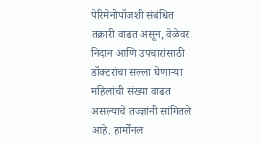पेरिमेनोपॉजशी संबंधित तक्रारी वाढत असून, वेळेवर निदान आणि उपचारांसाठी डॉक्टरांचा सल्ला घेणाऱ्या महिलांची संख्या वाढत असल्याचे तज्ज्ञांनी सांगितले आहे. हार्मोनल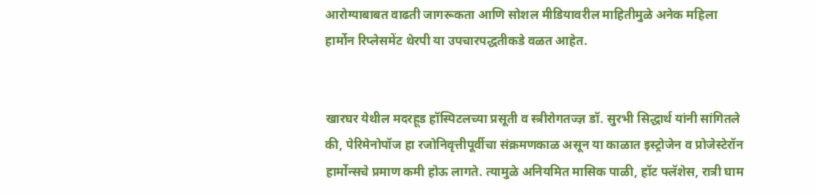आरोग्याबाबत वाढती जागरूकता आणि सोशल मीडियावरील माहितीमुळे अनेक महिला हार्मोन रिप्लेसमेंट थेरपी या उपचारपद्धतीकडे वळत आहेत.


खारघर येथील मदरहूड हॉस्पिटलच्या प्रसूती व स्त्रीरोगतज्ज्ञ डॉ. सुरभी सिद्धार्थ यांनी सांगितले की, पेरिमेनोपॉज हा रजोनिवृत्तीपूर्वीचा संक्रमणकाळ असून या काळात इस्ट्रोजेन व प्रोजेस्टेरॉन हार्मोन्सचे प्रमाण कमी होऊ लागते. त्यामुळे अनियमित मासिक पाळी, हॉट फ्लॅशेस, रात्री घाम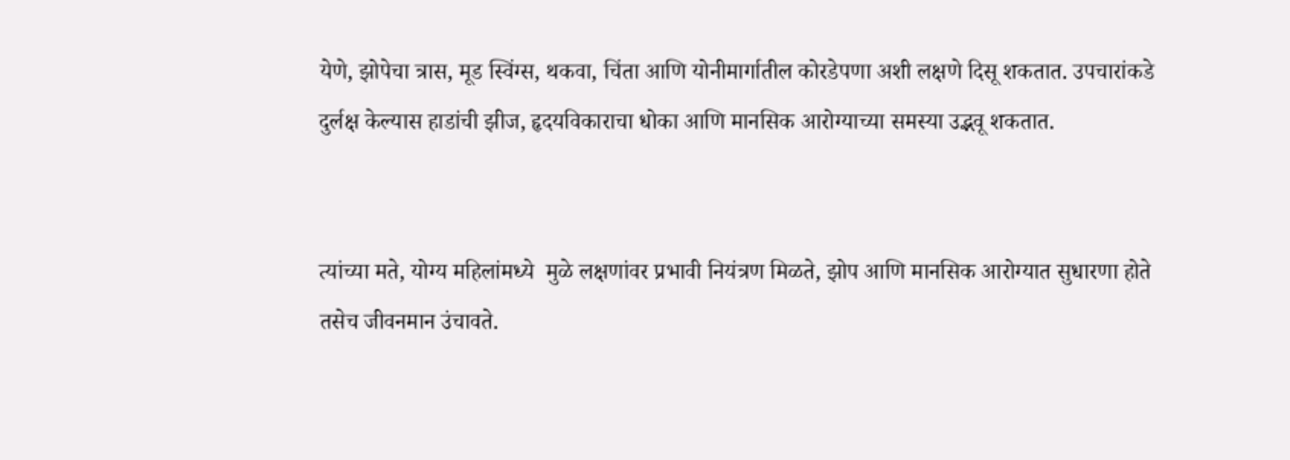येणे, झोपेचा त्रास, मूड स्विंग्स, थकवा, चिंता आणि योनीमार्गातील कोरडेपणा अशी लक्षणे दिसू शकतात. उपचारांकडे दुर्लक्ष केल्यास हाडांची झीज, हृदयविकाराचा धोका आणि मानसिक आरोग्याच्या समस्या उद्भवू शकतात.


त्यांच्या मते, योग्य महिलांमध्ये  मुळे लक्षणांवर प्रभावी नियंत्रण मिळते, झोप आणि मानसिक आरोग्यात सुधारणा होते तसेच जीवनमान उंचावते.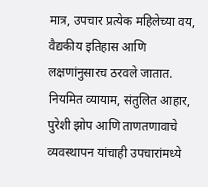मात्र, उपचार प्रत्येक महिलेच्या वय, वैद्यकीय इतिहास आणि लक्षणांनुसारच ठरवले जातात. नियमित व्यायाम, संतुलित आहार, पुरेशी झोप आणि ताणतणावाचे व्यवस्थापन यांचाही उपचारांमध्ये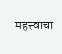महत्त्वाचा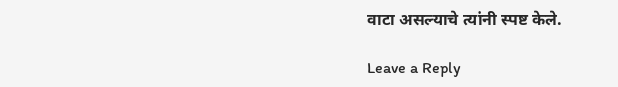वाटा असल्याचे त्यांनी स्पष्ट केले.

Leave a Reply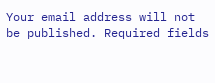Your email address will not be published. Required fields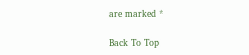are marked *

Back To Top